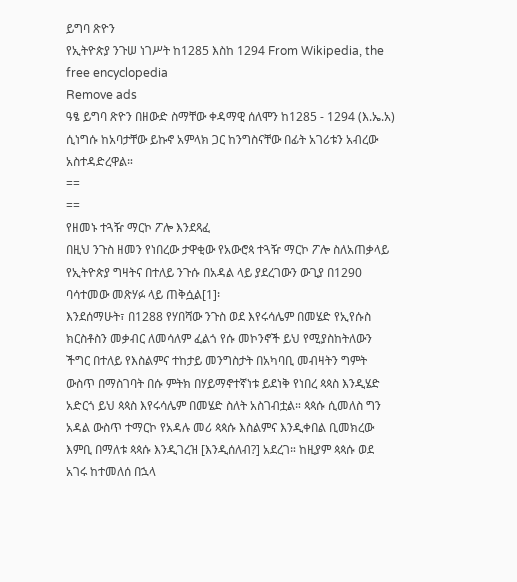ይግባ ጽዮን
የኢትዮጵያ ንጉሠ ነገሥት ከ1285 እስከ 1294 From Wikipedia, the free encyclopedia
Remove ads
ዓፄ ይግባ ጽዮን በዘውድ ስማቸው ቀዳማዊ ሰለሞን ከ1285 - 1294 (እ.ኤ.አ) ሲነግሱ ከአባታቸው ይኩኖ አምላክ ጋር ከንግስናቸው በፊት አገሪቱን አብረው አስተዳድረዋል።
==
==
የዘመኑ ተጓዥ ማርኮ ፖሎ እንደጻፈ
በዚህ ንጉስ ዘመን የነበረው ታዋቂው የአውሮጳ ተጓዥ ማርኮ ፖሎ ስለአጠቃላይ የኢትዮጵያ ግዛትና በተለይ ንጉሱ በአዳል ላይ ያደረገውን ውጊያ በ1290 ባሳተመው መጽሃፉ ላይ ጠቅሷል[1]፡
እንደሰማሁት፣ በ1288 የሃበሻው ንጉስ ወደ እየሩሳሌም በመሄድ የኢየሱስ ክርስቶስን መቃብር ለመሳለም ፈልጎ የሱ መኮንኖች ይህ የሚያስከትለውን ችግር በተለይ የእስልምና ተከታይ መንግስታት በአካባቢ መብዛትን ግምት ውስጥ በማስገባት በሱ ምትክ በሃይማኖተኛነቱ ይደነቅ የነበረ ጳጳስ እንዲሄድ አድርጎ ይህ ጳጳስ እየሩሳሌም በመሄድ ስለት አስገብቷል። ጳጳሱ ሲመለስ ግን አዳል ውስጥ ተማርኮ የአዳሉ መሪ ጳጳሱ እስልምና እንዲቀበል ቢመክረው እምቢ በማለቱ ጳጳሱ እንዲገረዝ [እንዲሰለብ?] አደረገ። ከዚያም ጳጳሱ ወደ አገሩ ከተመለሰ በኋላ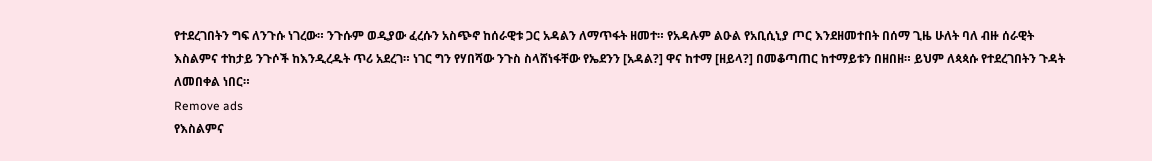የተደረገበትን ግፍ ለንጉሱ ነገረው። ንጉሱም ወዲያው ፈረሱን አስጭኖ ከሰራዊቱ ጋር አዳልን ለማጥፋት ዘመተ። የአዳሉም ልዑል የአቢሲኒያ ጦር እንደዘመተበት በሰማ ጊዜ ሁለት ባለ ብዙ ሰራዊት እስልምና ተከታይ ንጉሶች ከእንዲረዱት ጥሪ አደረገ። ነገር ግን የሃበሻው ንጉስ ስላሸነፋቸው የኤደንን [አዳል?] ዋና ከተማ [ዘይላ?] በመቆጣጠር ከተማይቱን በዘበዘ። ይህም ለጳጳሱ የተደረገበትን ጉዳት ለመበቀል ነበር።
Remove ads
የእስልምና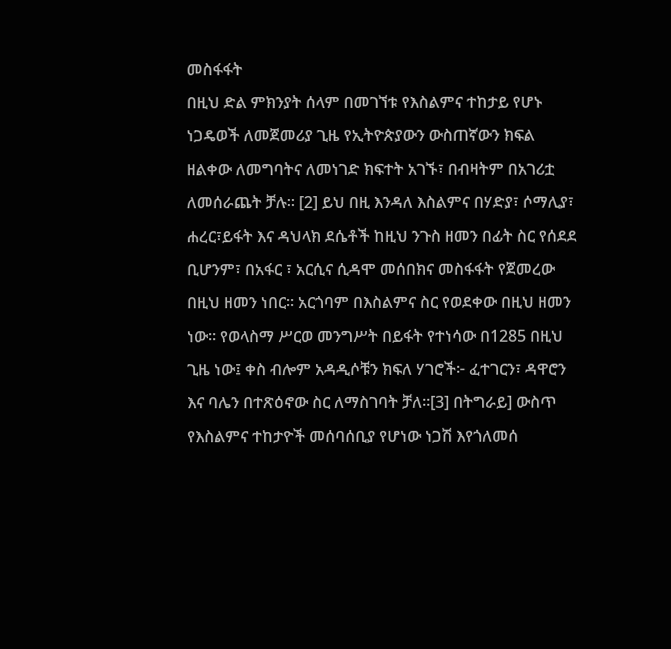መስፋፋት
በዚህ ድል ምክንያት ሰላም በመገኘቱ የእስልምና ተከታይ የሆኑ ነጋዴወች ለመጀመሪያ ጊዜ የኢትዮጵያውን ውስጠኛውን ክፍል ዘልቀው ለመግባትና ለመነገድ ክፍተት አገኙ፣ በብዛትም በአገሪቷ ለመሰራጨት ቻሉ። [2] ይህ በዚ እንዳለ እስልምና በሃድያ፣ ሶማሊያ፣ ሐረር፣ይፋት እና ዳህላክ ደሴቶች ከዚህ ንጉስ ዘመን በፊት ስር የሰደደ ቢሆንም፣ በአፋር ፣ አርሲና ሲዳሞ መሰበክና መስፋፋት የጀመረው በዚህ ዘመን ነበር። አርጎባም በእስልምና ስር የወደቀው በዚህ ዘመን ነው። የወላስማ ሥርወ መንግሥት በይፋት የተነሳው በ1285 በዚህ ጊዜ ነው፤ ቀስ ብሎም አዳዲሶቹን ክፍለ ሃገሮች፦ ፈተገርን፣ ዳዋሮን እና ባሌን በተጽዕኖው ስር ለማስገባት ቻለ።[3] በትግራይ] ውስጥ የእስልምና ተከታዮች መሰባሰቢያ የሆነው ነጋሽ እየጎለመሰ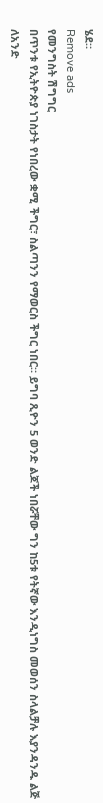ሄደ።
Remove ads
የመንግስት ሽግግር
በጥንቱ የኢትዮጵያ ነገስታት የነበረው ቋሚ ችግር፣ ስልጣንን የማወርስ ችግር ነበር። ይግባ ጺዮን 5 ወንድ ልጆች ነበሯቸው ግን ከ5ቱ የትኛው እንዲነግስ መወሰን ስላልቻሉ እያንዳንዱ ልጅ ለአንድ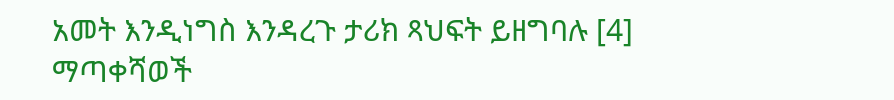አመት እንዲነግስ እንዳረጉ ታሪክ ጻህፍት ይዘግባሉ [4]
ማጣቀሻወች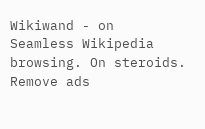Wikiwand - on
Seamless Wikipedia browsing. On steroids.
Remove ads